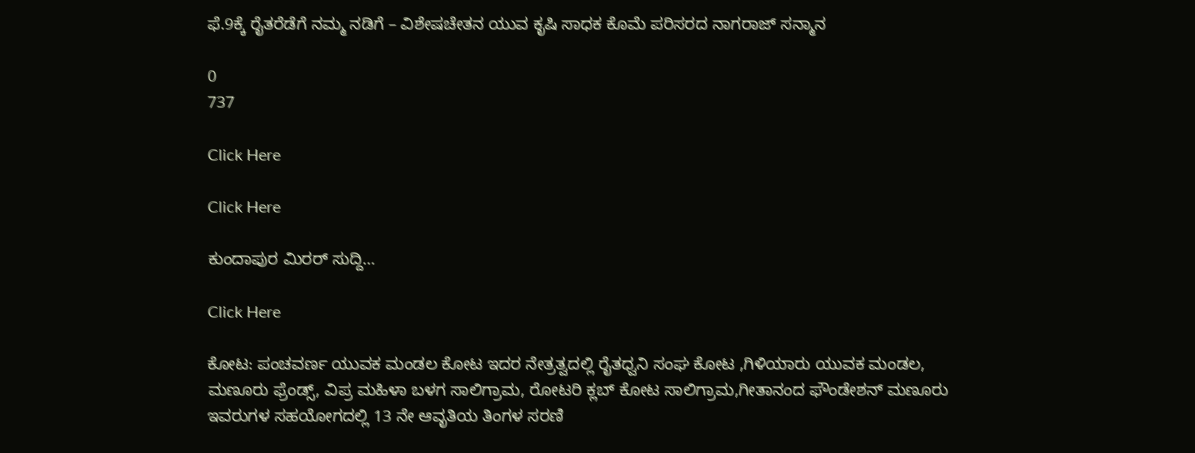ಫೆ.9ಕ್ಕೆ ರೈತರೆಡೆಗೆ ನಮ್ಮ ನಡಿಗೆ – ವಿಶೇಷಚೇತನ ಯುವ ಕೃಷಿ ಸಾಧಕ ಕೊಮೆ ಪರಿಸರದ ನಾಗರಾಜ್ ಸನ್ಮಾನ

0
737

Click Here

Click Here

ಕುಂದಾಪುರ ಮಿರರ್ ಸುದ್ದಿ…

Click Here

ಕೋಟ: ಪಂಚವರ್ಣ ಯುವಕ ಮಂಡಲ ಕೋಟ ಇದರ ನೇತ್ರತ್ವದಲ್ಲಿ ರೈತಧ್ವನಿ ಸಂಘ ಕೋಟ ,ಗಿಳಿಯಾರು ಯುವಕ ಮಂಡಲ, ಮಣೂರು ಫ್ರೆಂಡ್ಸ್, ವಿಪ್ರ ಮಹಿಳಾ ಬಳಗ ಸಾಲಿಗ್ರಾಮ, ರೋಟರಿ ಕ್ಲಬ್ ಕೋಟ ಸಾಲಿಗ್ರಾಮ,ಗೀತಾನಂದ ಫೌಂಡೇಶನ್ ಮಣೂರು ಇವರುಗಳ ಸಹಯೋಗದಲ್ಲಿ 13 ನೇ ಆವೃತಿಯ ತಿಂಗಳ ಸರಣಿ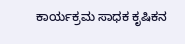ಕಾರ್ಯಕ್ರಮ ಸಾಧಕ ಕೃಷಿಕನ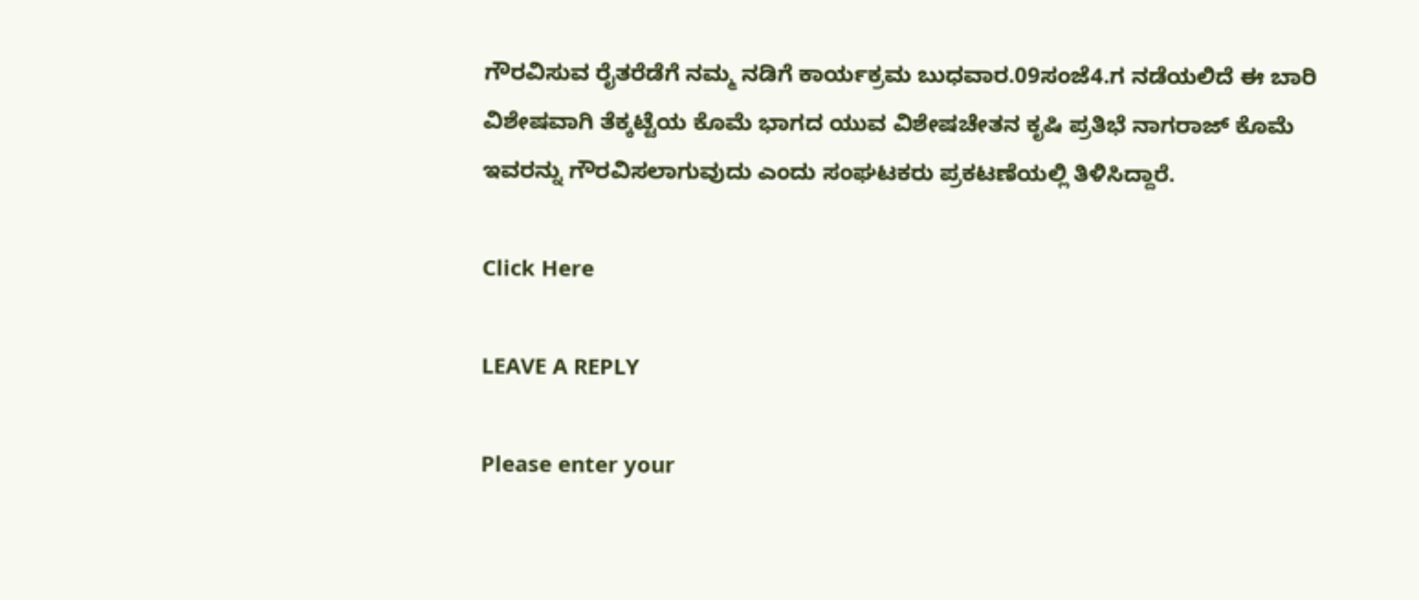ಗೌರವಿಸುವ ರೈತರೆಡೆಗೆ ನಮ್ಮ ನಡಿಗೆ ಕಾರ್ಯಕ್ರಮ ಬುಧವಾರ.09ಸಂಜೆ4.ಗ ನಡೆಯಲಿದೆ ಈ ಬಾರಿ ವಿಶೇಷವಾಗಿ ತೆಕ್ಕಟ್ಟೆಯ ಕೊಮೆ ಭಾಗದ ಯುವ ವಿಶೇಷಚೇತನ ಕೃಷಿ ಪ್ರತಿಭೆ ನಾಗರಾಜ್ ಕೊಮೆ ಇವರನ್ನು ಗೌರವಿಸಲಾಗುವುದು ಎಂದು ಸಂಘಟಕರು ಪ್ರಕಟಣೆಯಲ್ಲಿ ತಿಳಿಸಿದ್ದಾರೆ.

Click Here

LEAVE A REPLY

Please enter your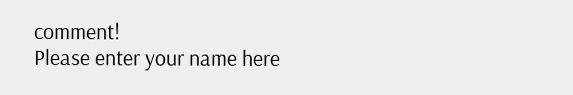comment!
Please enter your name here